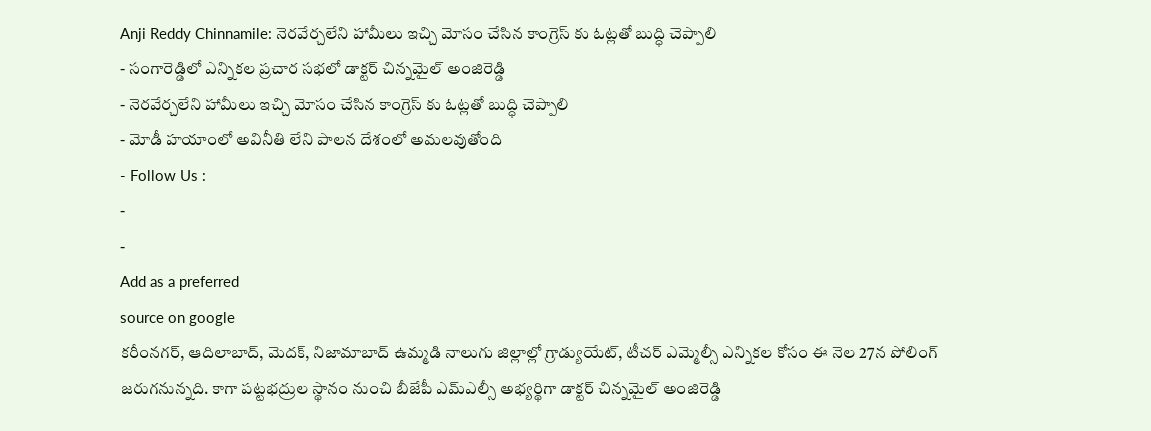Anji Reddy Chinnamile: నెరవేర్చలేని హామీలు ఇచ్చి మోసం చేసిన కాంగ్రెస్ కు ఓట్లతో బుద్ధి చెప్పాలి
- సంగారెడ్డిలో ఎన్నికల ప్రచార సభలో డాక్టర్ చిన్నమైల్ అంజిరెడ్డి
- నెరవేర్చలేని హామీలు ఇచ్చి మోసం చేసిన కాంగ్రెస్ కు ఓట్లతో బుద్ధి చెప్పాలి
- మోడీ హయాంలో అవినీతి లేని పాలన దేశంలో అమలవుతోంది
- Follow Us :
-
-
Add as a preferred
source on google
కరీంనగర్, ఆదిలాబాద్, మెదక్, నిజామాబాద్ ఉమ్మడి నాలుగు జిల్లాల్లో గ్రాడ్యుయేట్, టీచర్ ఎమ్మెల్సీ ఎన్నికల కోసం ఈ నెల 27న పోలింగ్ జరుగనున్నది. కాగా పట్టభద్రుల స్థానం నుంచి బీజేపీ ఎమ్ఎల్సీ అభ్యర్థిగా డాక్టర్ చిన్నమైల్ అంజిరెడ్డి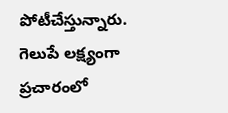పోటీచేస్తున్నారు. గెలుపే లక్ష్యంగా ప్రచారంలో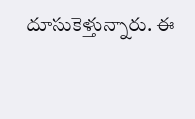దూసుకెళ్తున్నారు. ఈ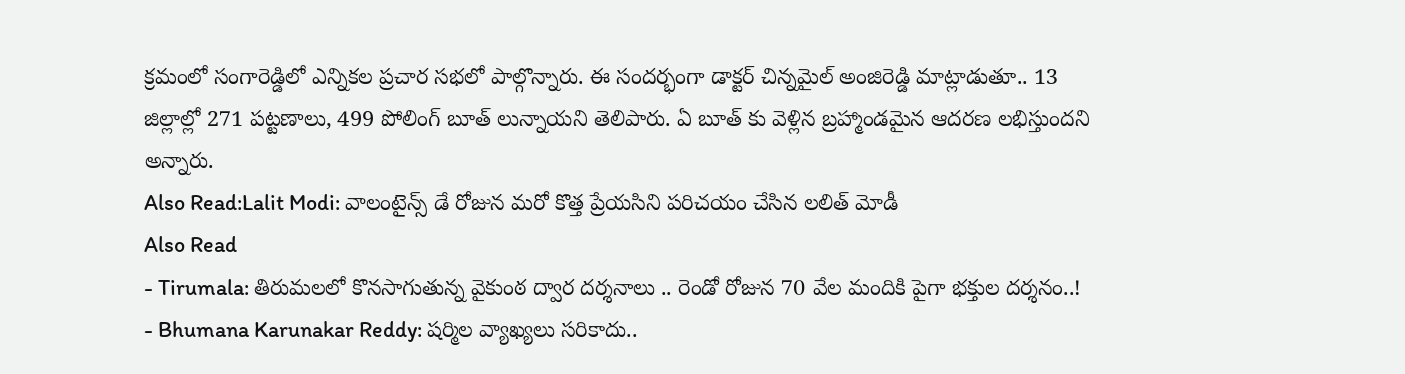క్రమంలో సంగారెడ్డిలో ఎన్నికల ప్రచార సభలో పాల్గొన్నారు. ఈ సందర్భంగా డాక్టర్ చిన్నమైల్ అంజిరెడ్డి మాట్లాడుతూ.. 13 జిల్లాల్లో 271 పట్టణాలు, 499 పోలింగ్ బూత్ లున్నాయని తెలిపారు. ఏ బూత్ కు వెళ్లిన బ్రహ్మాండమైన ఆదరణ లభిస్తుందని అన్నారు.
Also Read:Lalit Modi: వాలంటైన్స్ డే రోజున మరో కొత్త ప్రేయసిని పరిచయం చేసిన లలిత్ మోడీ
Also Read
- Tirumala: తిరుమలలో కొనసాగుతున్న వైకుంఠ ద్వార దర్శనాలు .. రెండో రోజున 70 వేల మందికి పైగా భక్తుల దర్శనం..!
- Bhumana Karunakar Reddy: షర్మిల వ్యాఖ్యలు సరికాదు..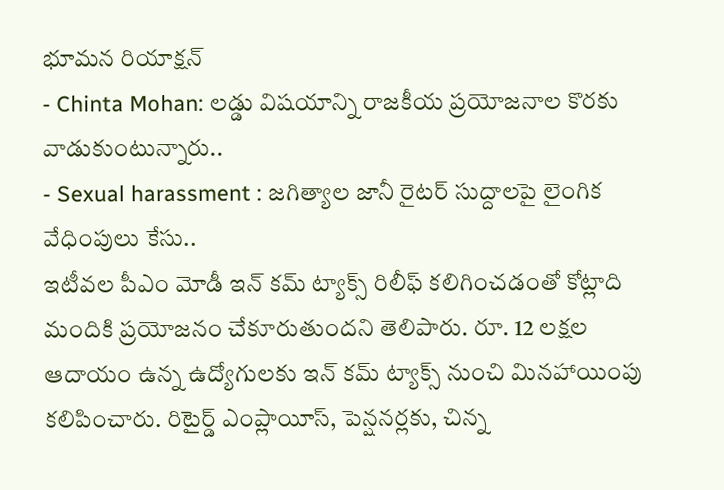భూమన రియాక్షన్
- Chinta Mohan: లడ్డు విషయాన్ని రాజకీయ ప్రయోజనాల కొరకు వాడుకుంటున్నారు..
- Sexual harassment : జగిత్యాల జానీ రైటర్ సుద్దాలపై లైంగిక వేధింపులు కేసు..
ఇటీవల పీఎం మోడీ ఇన్ కమ్ ట్యాక్స్ రిలీఫ్ కలిగించడంతో కోట్లాది మందికి ప్రయోజనం చేకూరుతుందని తెలిపారు. రూ. 12 లక్షల ఆదాయం ఉన్న ఉద్యోగులకు ఇన్ కమ్ ట్యాక్స్ నుంచి మినహాయింపు కలిపించారు. రిటైర్డ్ ఎంప్లాయీస్, పెన్షనర్లకు, చిన్న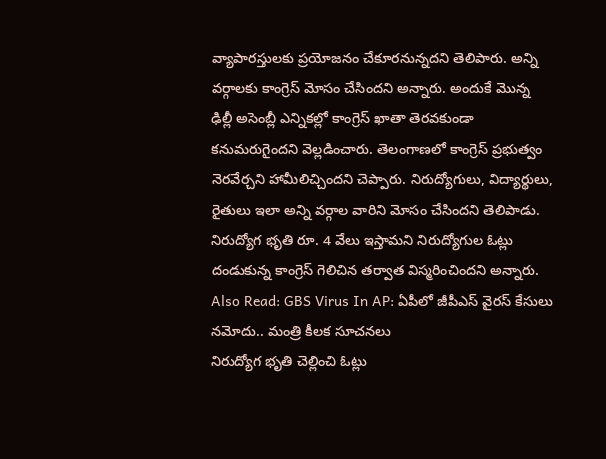వ్యాపారస్తులకు ప్రయోజనం చేకూరనున్నదని తెలిపారు. అన్ని వర్గాలకు కాంగ్రెస్ మోసం చేసిందని అన్నారు. అందుకే మొన్న ఢిల్లీ అసెంబ్లీ ఎన్నికల్లో కాంగ్రెస్ ఖాతా తెరవకుండా కనుమరుగైందని వెల్లడించారు. తెలంగాణలో కాంగ్రెస్ ప్రభుత్వం నెరవేర్చని హామీలిచ్చిందని చెప్పారు. నిరుద్యోగులు, విద్యార్థులు, రైతులు ఇలా అన్ని వర్గాల వారిని మోసం చేసిందని తెలిపాడు. నిరుద్యోగ భృతి రూ. 4 వేలు ఇస్తామని నిరుద్యోగుల ఓట్లు దండుకున్న కాంగ్రెస్ గెలిచిన తర్వాత విస్మరించిందని అన్నారు.
Also Read: GBS Virus In AP: ఏపీలో జీపీఎస్ వైరస్ కేసులు నమోదు.. మంత్రి కీలక సూచనలు
నిరుద్యోగ భృతి చెల్లించి ఓట్లు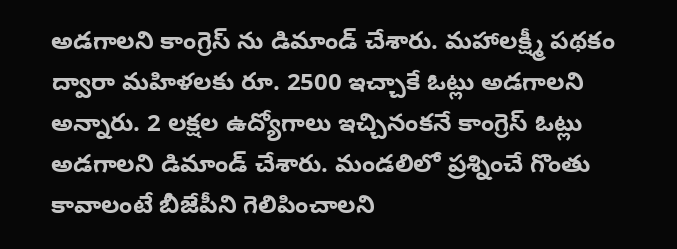అడగాలని కాంగ్రెస్ ను డిమాండ్ చేశారు. మహాలక్ష్మీ పథకం ద్వారా మహిళలకు రూ. 2500 ఇచ్చాకే ఓట్లు అడగాలని అన్నారు. 2 లక్షల ఉద్యోగాలు ఇచ్చినంకనే కాంగ్రెస్ ఓట్లు అడగాలని డిమాండ్ చేశారు. మండలిలో ప్రశ్నించే గొంతు కావాలంటే బీజేపీని గెలిపించాలని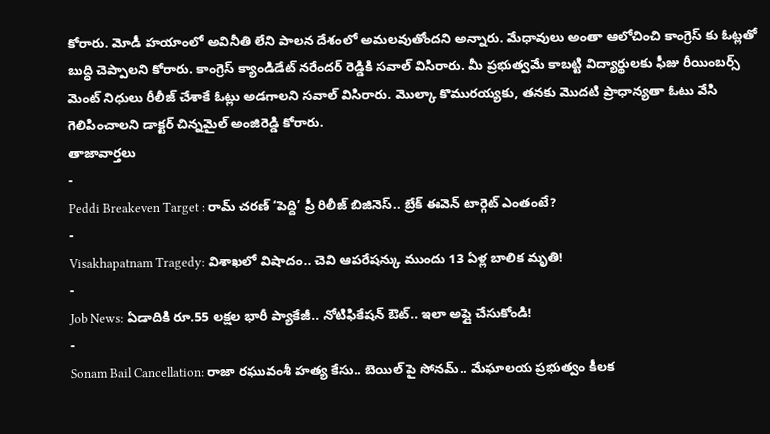కోరారు. మోడీ హయాంలో అవినీతి లేని పాలన దేశంలో అమలవుతోందని అన్నారు. మేధావులు అంతా ఆలోచించి కాంగ్రెస్ కు ఓట్లతో బుద్ధి చెప్పాలని కోరారు. కాంగ్రెస్ క్యాండిడేట్ నరేందర్ రెడ్డికి సవాల్ విసిరారు. మీ ప్రభుత్వమే కాబట్టి విద్యార్థులకు ఫీజు రీయింబర్స్ మెంట్ నిధులు రీలీజ్ చేశాకే ఓట్లు అడగాలని సవాల్ విసిరారు. మొల్కా కొమురయ్యకు, తనకు మొదటి ప్రాధాన్యతా ఓటు వేసి గెలిపించాలని డాక్టర్ చిన్నమైల్ అంజిరెడ్డి కోరారు.
తాజావార్తలు
-
Peddi Breakeven Target : రామ్ చరణ్ ‘పెద్ది’ ప్రీ రిలీజ్ బిజినెస్.. బ్రేక్ ఈవెన్ టార్గెట్ ఎంతంటే?
-
Visakhapatnam Tragedy: విశాఖలో విషాదం.. చెవి ఆపరేషన్కు ముందు 13 ఏళ్ల బాలిక మృతి!
-
Job News: ఏడాదికి రూ.55 లక్షల భారీ ప్యాకేజీ.. నోటిఫికేషన్ ఔట్.. ఇలా అప్లై చేసుకోండి!
-
Sonam Bail Cancellation: రాజా రఘువంశీ హత్య కేసు.. బెయిల్ పై సోనమ్.. మేఘాలయ ప్రభుత్వం కీలక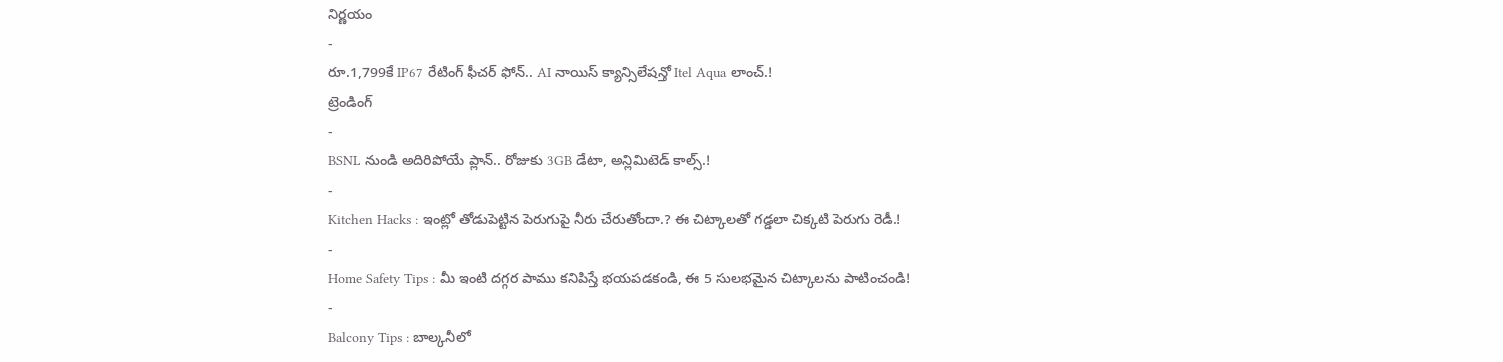నిర్ణయం
-
రూ.1,799కే IP67 రేటింగ్ ఫీచర్ ఫోన్.. AI నాయిస్ క్యాన్సిలేషన్తో Itel Aqua లాంచ్.!
ట్రెండింగ్
-
BSNL నుండి అదిరిపోయే ప్లాన్.. రోజుకు 3GB డేటా, అన్లిమిటెడ్ కాల్స్.!
-
Kitchen Hacks : ఇంట్లో తోడుపెట్టిన పెరుగుపై నీరు చేరుతోందా.? ఈ చిట్కాలతో గడ్డలా చిక్కటి పెరుగు రెడీ.!
-
Home Safety Tips : మీ ఇంటి దగ్గర పాము కనిపిస్తే భయపడకండి, ఈ 5 సులభమైన చిట్కాలను పాటించండి!
-
Balcony Tips : బాల్కనీలో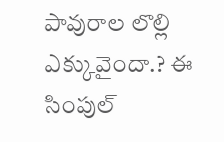పావురాల లొల్లి ఎక్కువైందా.? ఈ సింపుల్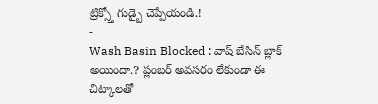ట్రిక్స్తో గుడ్బై చెప్పేయండి.!
-
Wash Basin Blocked : వాష్ బేసిన్ బ్లాక్ అయిందా.? ప్లంబర్ అవసరం లేకుండా ఈ చిట్కాలతో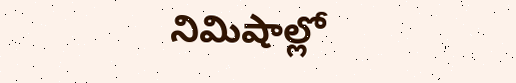నిమిషాల్లో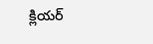క్లియర్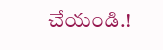చేయండి.!